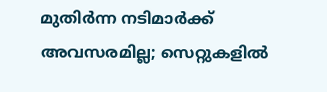മുതിർന്ന നടിമാർക്ക് അവസരമില്ല; സെറ്റുകളിൽ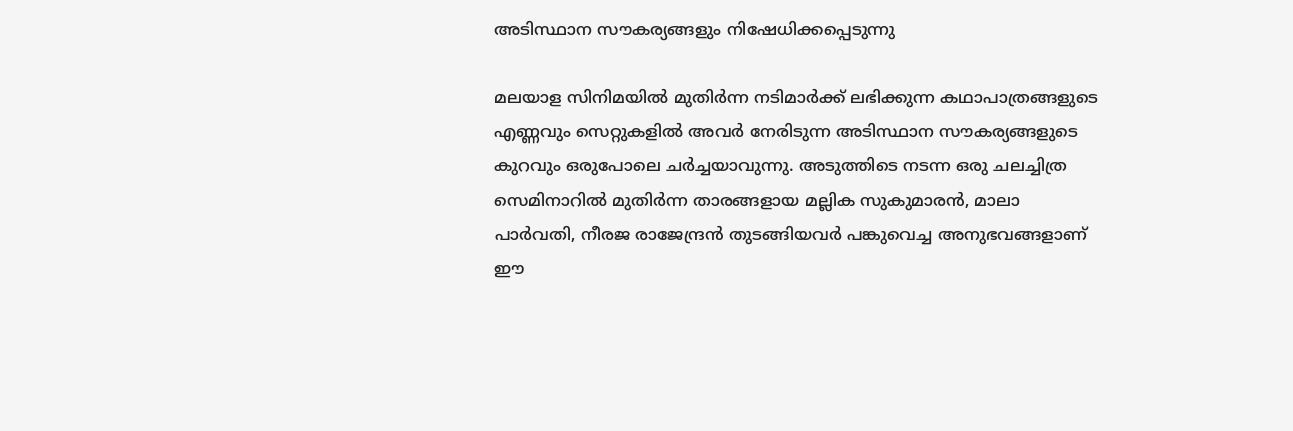അടിസ്ഥാന സൗകര്യങ്ങളും നിഷേധിക്കപ്പെടുന്നു

മലയാള സിനിമയിൽ മുതിർന്ന നടിമാർക്ക് ലഭിക്കുന്ന കഥാപാത്രങ്ങളുടെ എണ്ണവും സെറ്റുകളിൽ അവർ നേരിടുന്ന അടിസ്ഥാന സൗകര്യങ്ങളുടെ കുറവും ഒരുപോലെ ചർച്ചയാവുന്നു. അടുത്തിടെ നടന്ന ഒരു ചലച്ചിത്ര സെമിനാറിൽ മുതിർന്ന താരങ്ങളായ മല്ലിക സുകുമാരൻ, മാലാ പാർവതി, നീരജ രാജേന്ദ്രൻ തുടങ്ങിയവർ പങ്കുവെച്ച അനുഭവങ്ങളാണ് ഈ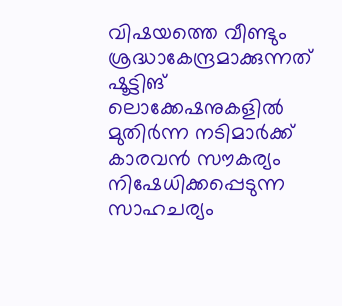വിഷയത്തെ വീണ്ടും ശ്രദ്ധാകേന്ദ്രമാക്കുന്നത് ഷൂട്ടിങ് ലൊക്കേഷനുകളിൽ മുതിർന്ന നടിമാർക്ക് കാരവൻ സൗകര്യം നിഷേധിക്കപ്പെടുന്ന സാഹചര്യം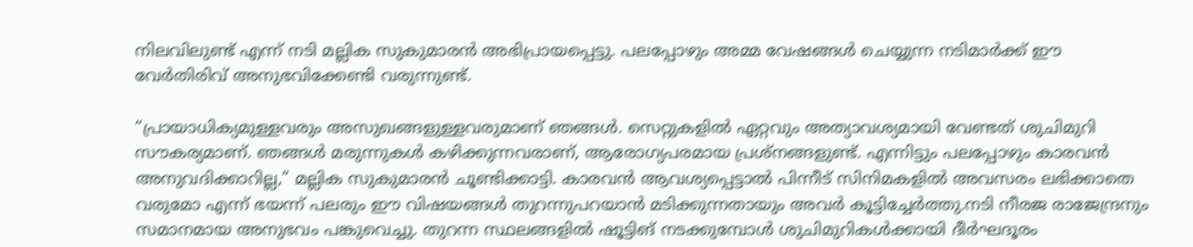നിലവിലുണ്ട് എന്ന് നടി മല്ലിക സുകുമാരൻ അഭിപ്രായപ്പെട്ടു. പലപ്പോഴും അമ്മ വേഷങ്ങൾ ചെയ്യുന്ന നടിമാർക്ക് ഈ വേർതിരിവ് അനുഭവിക്കേണ്ടി വരുന്നുണ്ട്.

“പ്രായാധിക്യമുള്ളവരും അസുഖങ്ങളുള്ളവരുമാണ് ഞങ്ങൾ. സെറ്റുകളിൽ ഏറ്റവും അത്യാവശ്യമായി വേണ്ടത് ശുചിമുറി സൗകര്യമാണ്. ഞങ്ങൾ മരുന്നുകൾ കഴിക്കുന്നവരാണ്, ആരോഗ്യപരമായ പ്രശ്നങ്ങളുണ്ട്. എന്നിട്ടും പലപ്പോഴും കാരവൻ അനുവദിക്കാറില്ല,” മല്ലിക സുകുമാരൻ ചൂണ്ടിക്കാട്ടി. കാരവൻ ആവശ്യപ്പെട്ടാൽ പിന്നീട് സിനിമകളിൽ അവസരം ലഭിക്കാതെ വരുമോ എന്ന് ഭയന്ന് പലരും ഈ വിഷയങ്ങൾ തുറന്നുപറയാൻ മടിക്കുന്നതായും അവർ കൂട്ടിച്ചേർത്തു.നടി നീരജ രാജേന്ദ്രനും സമാനമായ അനുഭവം പങ്കുവെച്ചു. തുറന്ന സ്ഥലങ്ങളിൽ ഷൂട്ടിങ് നടക്കുമ്പോൾ ശുചിമുറികൾക്കായി ദീർഘദൂരം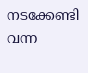നടക്കേണ്ടി വന്ന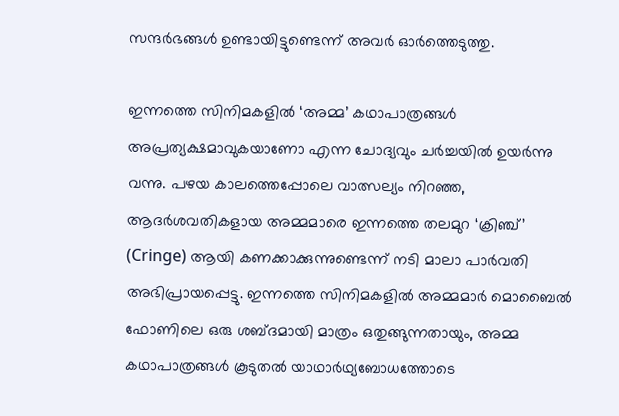സന്ദർഭങ്ങൾ ഉണ്ടായിട്ടുണ്ടെന്ന് അവർ ഓർത്തെടുത്തു.

ഇന്നത്തെ സിനിമകളിൽ ‘അമ്മ’ കഥാപാത്രങ്ങൾ അപ്രത്യക്ഷമാവുകയാണോ എന്ന ചോദ്യവും ചർച്ചയിൽ ഉയർന്നു വന്നു. പഴയ കാലത്തെപ്പോലെ വാത്സല്യം നിറഞ്ഞ, ആദർശവതികളായ അമ്മമാരെ ഇന്നത്തെ തലമുറ ‘ക്രിഞ്ച്’ (Cringe) ആയി കണക്കാക്കുന്നുണ്ടെന്ന് നടി മാലാ പാർവതി അഭിപ്രായപ്പെട്ടു. ഇന്നത്തെ സിനിമകളിൽ അമ്മമാർ മൊബൈൽ ഫോണിലെ ഒരു ശബ്ദമായി മാത്രം ഒതുങ്ങുന്നതായും, അമ്മ കഥാപാത്രങ്ങൾ കൂടുതൽ യാഥാർഥ്യബോധത്തോടെ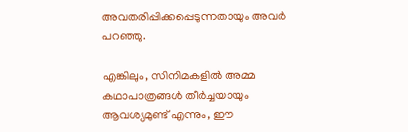അവതരിപ്പിക്കപ്പെടുന്നതായും അവർ പറഞ്ഞു.

എങ്കിലും, സിനിമകളിൽ അമ്മ കഥാപാത്രങ്ങൾ തീർച്ചയായും ആവശ്യമുണ്ട് എന്നും, ഈ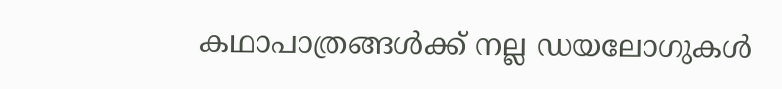കഥാപാത്രങ്ങൾക്ക് നല്ല ഡയലോഗുകൾ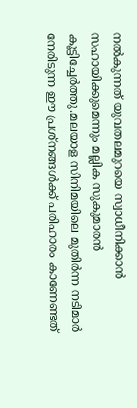നൽകുന്നത് യുവതലമുറയെ സ്വാധീനിക്കാൻ സഹായിക്കുമെന്നും മല്ലിക സുകുമാരൻ കൂട്ടിച്ചേർത്തു.മലയാള സിനിമയിലെ മുതിർന്ന നടിമാർ നേരിടുന്ന ഈ പ്രശ്നങ്ങൾക്ക് പരിഹാരം കാണേണ്ടത്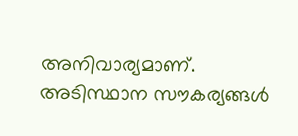അനിവാര്യമാണ്. അടിസ്ഥാന സൗകര്യങ്ങൾ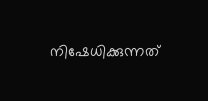നിഷേധിക്കുന്നത്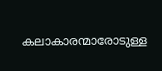കലാകാരന്മാരോടുള്ള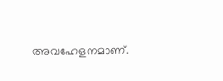അവഹേളനമാണ്.